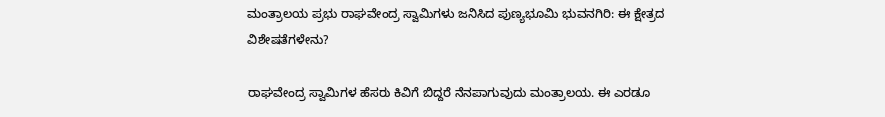ಮಂತ್ರಾಲಯ ಪ್ರಭು ರಾಘವೇಂದ್ರ ಸ್ವಾಮಿಗಳು ಜನಿಸಿದ ಪುಣ್ಯಭೂಮಿ ಭುವನಗಿರಿ: ಈ ಕ್ಷೇತ್ರದ ವಿಶೇಷತೆಗಳೇನು?

ರಾಘವೇಂದ್ರ ಸ್ವಾಮಿಗಳ ಹೆಸರು ಕಿವಿಗೆ ಬಿದ್ದರೆ ನೆನಪಾಗುವುದು ಮಂತ್ರಾಲಯ. ಈ ಎರಡೂ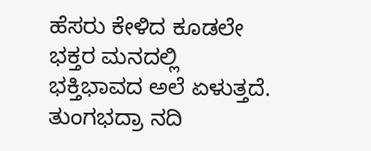ಹೆಸರು ಕೇಳಿದ ಕೂಡಲೇ ಭಕ್ತರ ಮನದಲ್ಲಿ ಭಕ್ತಿಭಾವದ ಅಲೆ ಏಳುತ್ತದೆ. ತುಂಗಭದ್ರಾ ನದಿ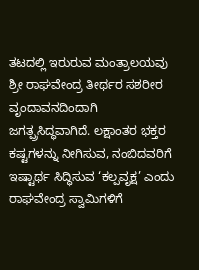ತಟದಲ್ಲಿ ಇರುರುವ ಮಂತ್ರಾಲಯವು  ಶ್ರೀ ರಾಘವೇಂದ್ರ ತೀರ್ಥರ ಸಶರೀರ ವೃಂದಾವನದಿಂದಾಗಿ ಜಗತ್ಪ್ರಸಿದ್ಧವಾಗಿದೆ. ಲಕ್ಷಾಂತರ ಭಕ್ತರ ಕಷ್ಟಗಳನ್ನು ನೀಗಿಸುವ, ನಂಬಿದವರಿಗೆ ಇಷ್ಟಾರ್ಥ ಸಿದ್ಧಿಸುವ ‘ಕಲ್ಪವೃಕ್ಷ’ ಎಂದು ರಾಘವೇಂದ್ರ ಸ್ವಾಮಿಗಳಿಗೆ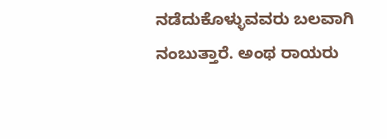ನಡೆದುಕೊಳ್ಳುವವರು ಬಲವಾಗಿ ನಂಬುತ್ತಾರೆ. ಅಂಥ ರಾಯರು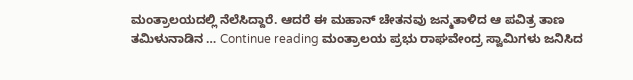ಮಂತ್ರಾಲಯದಲ್ಲಿ ನೆಲೆಸಿದ್ದಾರೆ. ಆದರೆ ಈ ಮಹಾನ್ ಚೇತನವು ಜನ್ಮತಾಳಿದ ಆ ಪವಿತ್ರ ತಾಣ ತಮಿಳುನಾಡಿನ … Continue reading ಮಂತ್ರಾಲಯ ಪ್ರಭು ರಾಘವೇಂದ್ರ ಸ್ವಾಮಿಗಳು ಜನಿಸಿದ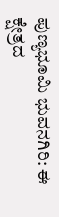ಪುಣ್ಯಭೂಮಿ ಭುವನಗಿರಿ: ಈ ಕ್ಷೇತ್ರದ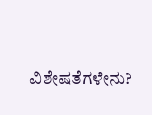ವಿಶೇಷತೆಗಳೇನು?